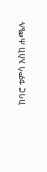ከባሮ ቱምሳ እስከ ሐጫሉ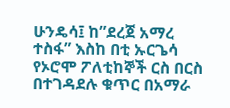ሁንዴሳ፤ ከ”ደረጀ አማረ ተስፋ” እስከ በቲ ኡርጌሳ የኦሮሞ ፖለቲከኞች ርስ በርስ በተገዳደሉ ቁጥር በአማራ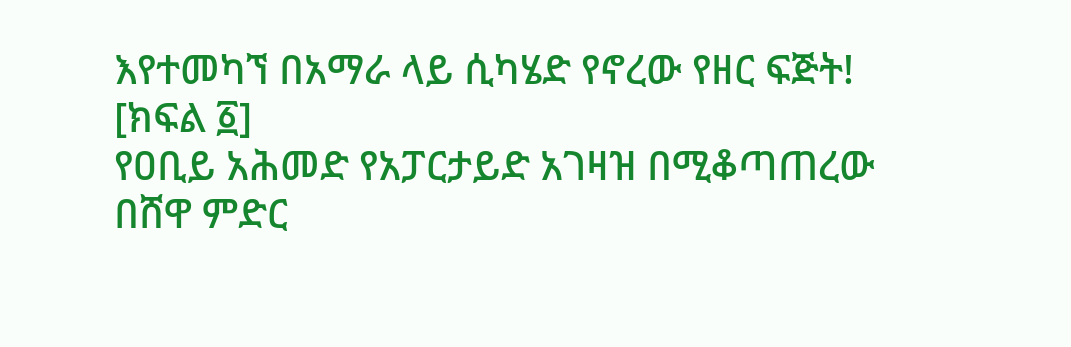እየተመካኘ በአማራ ላይ ሲካሄድ የኖረው የዘር ፍጅት! [ክፍል ፩]
የዐቢይ አሕመድ የአፓርታይድ አገዛዝ በሚቆጣጠረው በሸዋ ምድር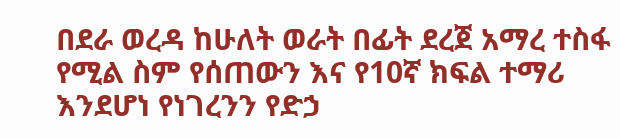በደራ ወረዳ ከሁለት ወራት በፊት ደረጀ አማረ ተስፋ የሚል ስም የሰጠውን እና የ10ኛ ክፍል ተማሪ እንደሆነ የነገረንን የድኃ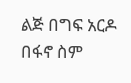ልጅ በግፍ አርዶ በፋኖ ስም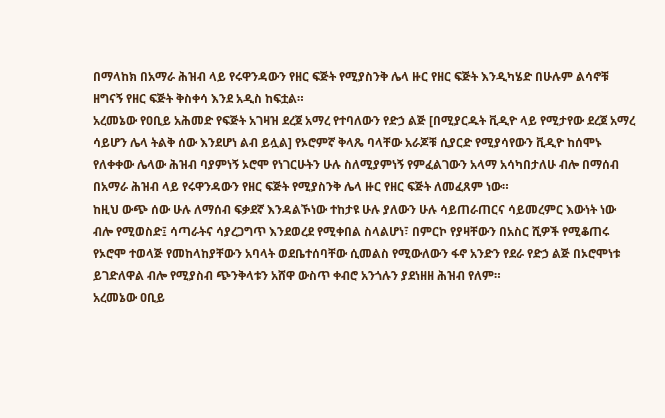በማላከክ በአማራ ሕዝብ ላይ የሩዋንዳውን የዘር ፍጅት የሚያስንቅ ሌላ ዙር የዘር ፍጅት እንዲካሄድ በሁሉም ልሳኖቹ ዘግናኝ የዘር ፍጅት ቅስቀሳ እንደ አዲስ ከፍቷል።
አረመኔው የዐቢይ አሕመድ የፍጅት አገዛዝ ደረጀ አማረ የተባለውን የድኃ ልጅ [በሚያርዱት ቪዲዮ ላይ የሚታየው ደረጀ አማረ ሳይሆን ሌላ ትልቅ ሰው እንደሆነ ልብ ይሏል] የኦሮምኛ ቅላጼ ባላቸው አራጆቹ ሲያርድ የሚያሳየውን ቪዲዮ ከሰሞኑ የለቀቀው ሌላው ሕዝብ ባያምነኝ ኦሮሞ የነገርሁትን ሁሉ ስለሚያምነኝ የምፈልገውን አላማ አሳካበታለሁ ብሎ በማሰብ በአማራ ሕዝብ ላይ የሩዋንዳውን የዘር ፍጅት የሚያስንቅ ሌላ ዙር የዘር ፍጅት ለመፈጸም ነው።
ከዚህ ውጭ ሰው ሁሉ ለማሰብ ፍቃደኛ እንዳልኾነው ተከታዩ ሁሉ ያለውን ሁሉ ሳይጠራጠርና ሳይመረምር እውነት ነው ብሎ የሚወስድ፤ ሳጣራትና ሳያረጋግጥ እንደወረደ የሚቀበል ስላልሆነ፣ በምርኮ የያዛቸውን በአስር ሺዎች የሚቆጠሩ የኦሮሞ ተወላጅ የመከላከያቸውን አባላት ወደቤተሰባቸው ሲመልስ የሚውለውን ፋኖ አንድን የደራ የድኃ ልጅ በኦሮሞነቱ ይገድለዋል ብሎ የሚያስብ ጭንቅላቱን አሸዋ ውስጥ ቀብሮ አንጎሉን ያደነዘዘ ሕዝብ የለም።
አረመኔው ዐቢይ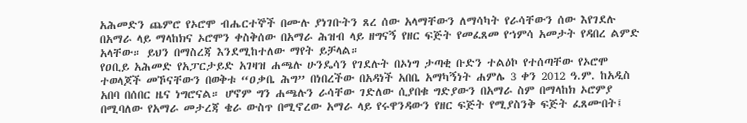አሕመድን ጨምሮ የኦሮሞ ብሔርተኞች በሙሉ ያነገቡትን ጸረ ሰው አላማቸውን ለማሳካት የራሳቸውን ሰው እየገደሉ በአማራ ላይ ማላከክና ኦሮሞን ቀስቅሰው በአማራ ሕዝብ ላይ ዘግናኝ የዘር ፍጅት የመፈጸመ የኀምሳ አመታት የዳበረ ልምድ አላቸው። ይህን በማስረጃ እንደሚከተለው ማየት ይቻላል።
የዐቢይ አሕመድ የአፓርታይድ አገዛዝ ሐጫሉ ሁንዴሳን የገደሉት በኦነግ ታጣቂ ቡድን ተልዕኮ የተሰጣቸው የኦሮሞ ተወላጆች መኾናቸውን በወቅቱ “ዐቃቤ ሕግ” በነበረችው በአዳነች አበቤ አማካኝነት ሐምሌ 3 ቀን 2012 ዓ.ም. ከአዲስ አበባ በሰበር ዜና ነግሮናል። ሆኖም ግን ሐጫሉን ራሳቸው ገድለው ሲያበቁ ግድያውን በአማራ ስም በማላከክ ኦሮምያ በሚባለው የአማራ መታረጃ ቄራ ውስጥ በሚኖረው አማራ ላይ የሩዋንዳውን የዘር ፍጅት የሚያስንቅ ፍጅት ፈጸሙበት፤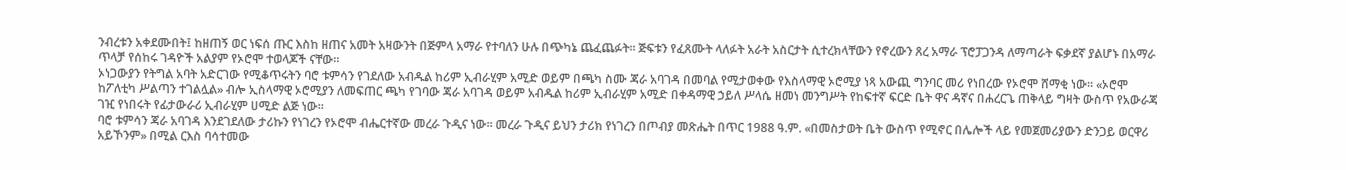ንብረቱን አቀደሙበት፤ ከዘጠኝ ወር ነፍሰ ጡር እስከ ዘጠና አመት አዛውንት በጅምላ አማራ የተባለን ሁሉ በጭካኔ ጨፈጨፉት። ጅፍቱን የፈጸሙት ላለፉት አራት አስርታት ሲተረክላቸውን የኖረውን ጸረ አማራ ፕሮፓጋንዳ ለማጣራት ፍቃደኛ ያልሆኑ በአማራ ጥላቻ የሰከሩ ገዳዮች አልያም የኦሮሞ ተወላጆች ናቸው።
ኦነጋውያን የትግል አባት አድርገው የሚቆጥሩትን ባሮ ቱምሳን የገደለው አብዱል ከሪም ኢብራሂም አሚድ ወይም በጫካ ስሙ ጃራ አባገዳ በመባል የሚታወቀው የእስላማዊ ኦሮሚያ ነጻ አውጪ ግንባር መሪ የነበረው የኦሮሞ ሸማቂ ነው። «ኦሮሞ ከፖለቲካ ሥልጣን ተገልሏል» ብሎ ኢስላማዊ ኦሮሚያን ለመፍጠር ጫካ የገባው ጃራ አባገዳ ወይም አብዱል ከሪም ኢብራሂም አሚድ በቀዳማዊ ኃይለ ሥላሴ ዘመነ መንግሥት የከፍተኛ ፍርድ ቤት ዋና ዳኛና በሐረርጌ ጠቅላይ ግዛት ውስጥ የአውራጃ ገዢ የነበሩት የፊታውራሪ ኢብራሂም ሀሚድ ልጅ ነው።
ባሮ ቱምሳን ጃራ አባገዳ እንደገደለው ታሪኩን የነገረን የኦሮሞ ብሔርተኛው መረራ ጉዲና ነው። መረራ ጉዲና ይህን ታሪክ የነገረን በጦብያ መጽሔት በጥር 1988 ዓ.ም. «በመስታወት ቤት ውስጥ የሚኖር በሌሎች ላይ የመጀመሪያውን ድንጋይ ወርዋሪ አይኾንም» በሚል ርእስ ባሳተመው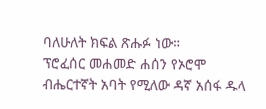ባለሁለት ክፍል ጽሑፉ ነው።
ፕሮፈሰር መሐመድ ሐሰን የኦሮሞ ብሔርተኛት አባት የሚለው ዳኛ አሰፋ ዱላ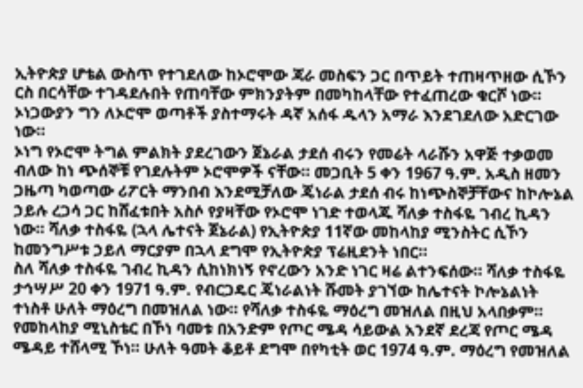ኢትዮጵያ ሆቴል ውስጥ የተገደለው ከኦሮሞው ጃራ መስፍን ጋር በጥይት ተጠዛጥዘው ሲኾን ርስ በርሳቸው ተገዳደሉበት የጠባቸው ምክንያትም በመካከላቸው የተፈጠረው ቁርሾ ነው። ኦነጋውያን ግን ለኦሮሞ ወጣቶች ያስተማሩት ዳኛ አሰፋ ዱላን አማራ እንደገደለው አድርገው ነው።
ኦነግ የኦሮሞ ትግል ምልክት ያደረገውን ጀኔራል ታደሰ ብሩን የመሬት ላራሹን አዋጅ ተቃወመ ብለው ከነ ጭሰኞቹ የገደሉትም ኦሮሞዎች ናቸው። መጋቢት 5 ቀን 1967 ዓ.ም. አዲስ ዘመን ጋዜጣ ካወጣው ሪፖርት ማንበብ እንደሚቻለው ጄነራል ታደሰ ብሩ ከነጭስኞቻቸውና ከኮሎኔል ኃይሉ ረጋሳ ጋር ከሸፈቱበት አስሶ የያዛቸው የኦሮሞ ነገድ ተወላጁ ሻለቃ ተስፋዬ ገብረ ኪዳን ነው። ሻለቃ ተስፋዬ (ኋላ ሌተናት ጀኔራል) የኢትዮጵያ 11ኛው መከላከያ ሚንስትር ሲኾን ከመንግሥቱ ኃይለ ማርያም በኋላ ደግሞ የኢትዮጵያ ፕሬዚደንት ነበር።
ስለ ሻለቃ ተስፋዬ ገብረ ኪዳን ሲከነክነኝ የኖረውን አንድ ነገር ዛሬ ልተንፍሰው። ሻለቃ ተስፋዬ ታኅሣሥ 20 ቀን 1971 ዓ.ም. የብርጋዴር ጄነራልነት ሹመት ያገኘው ከሌተናት ኮሎኔልነት ተነስቶ ሁለት ማዕረግ በመዝለል ነው። የሻለቃ ተስፋዬ ማዕረግ መዝለል በዚህ አላበቃም። የመከላከያ ሚኒስቴር በኾነ ባመቱ በአንድም የጦር ሜዳ ሳይውል አንደኛ ደረጃ የጦር ሜዳ ሜዳይ ተሸላሚ ኾነ። ሁለት ዓመት ቆይቶ ደግሞ በየካቲት ወር 1974 ዓ.ም. ማዕረግ የመዝለል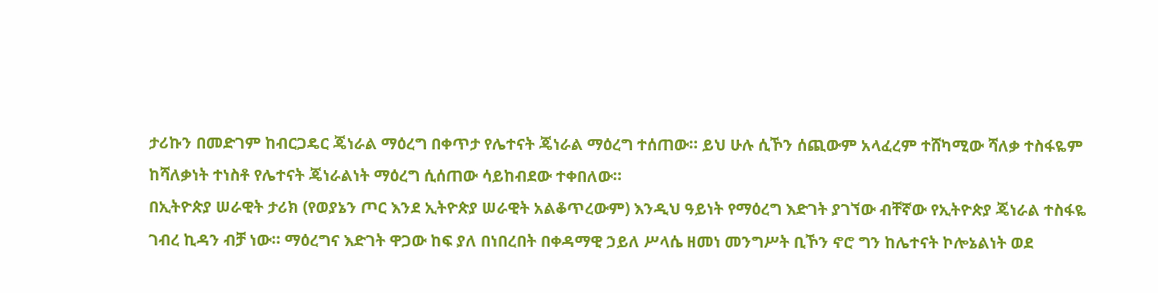ታሪኩን በመድገም ከብርጋዴር ጄነራል ማዕረግ በቀጥታ የሌተናት ጄነራል ማዕረግ ተሰጠው። ይህ ሁሉ ሲኾን ሰጪውም አላፈረም ተሸካሚው ሻለቃ ተስፋዬም ከሻለቃነት ተነስቶ የሌተናት ጄነራልነት ማዕረግ ሲሰጠው ሳይከብደው ተቀበለው።
በኢትዮጵያ ሠራዊት ታሪክ (የወያኔን ጦር እንደ ኢትዮጵያ ሠራዊት አልቆጥረውም) እንዲህ ዓይነት የማዕረግ እድገት ያገኘው ብቸኛው የኢትዮጵያ ጄነራል ተስፋዬ ገብረ ኪዳን ብቻ ነው። ማዕረግና እድገት ዋጋው ከፍ ያለ በነበረበት በቀዳማዊ ኃይለ ሥላሴ ዘመነ መንግሥት ቢኾን ኖሮ ግን ከሌተናት ኮሎኔልነት ወደ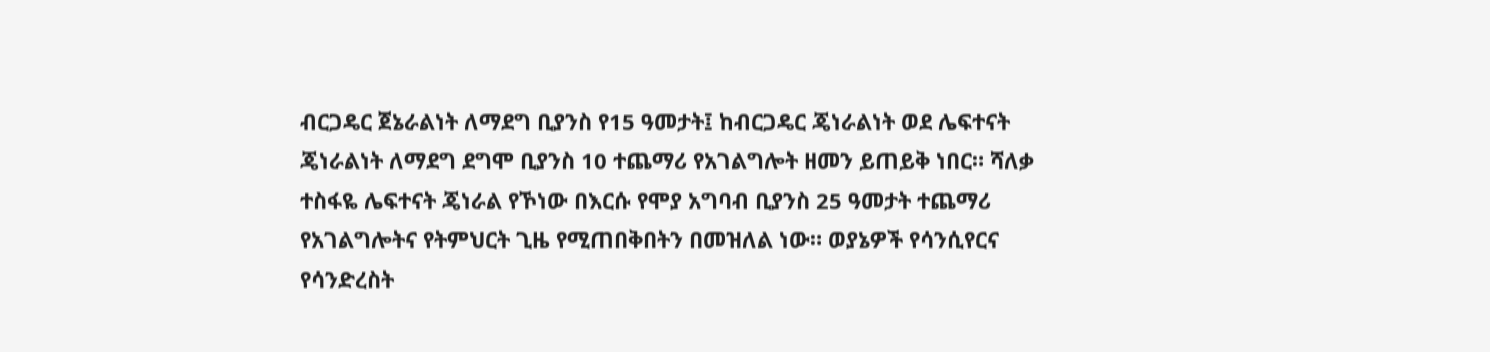ብርጋዴር ጀኔራልነት ለማደግ ቢያንስ የ15 ዓመታት፤ ከብርጋዴር ጄነራልነት ወደ ሌፍተናት ጄነራልነት ለማደግ ደግሞ ቢያንስ 10 ተጨማሪ የአገልግሎት ዘመን ይጠይቅ ነበር። ሻለቃ ተስፋዬ ሌፍተናት ጄነራል የኾነው በእርሱ የሞያ አግባብ ቢያንስ 25 ዓመታት ተጨማሪ የአገልግሎትና የትምህርት ጊዜ የሚጠበቅበትን በመዝለል ነው። ወያኔዎች የሳንሲየርና የሳንድረስት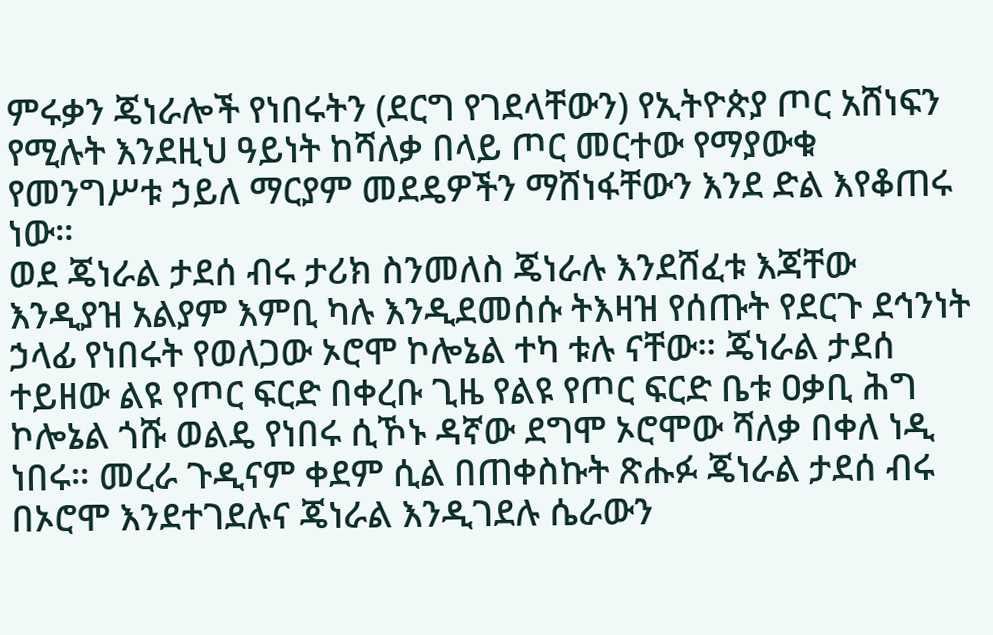ምሩቃን ጄነራሎች የነበሩትን (ደርግ የገደላቸውን) የኢትዮጵያ ጦር አሸነፍን የሚሉት እንደዚህ ዓይነት ከሻለቃ በላይ ጦር መርተው የማያውቁ የመንግሥቱ ኃይለ ማርያም መደዴዎችን ማሸነፋቸውን እንደ ድል እየቆጠሩ ነው።
ወደ ጄነራል ታደሰ ብሩ ታሪክ ስንመለስ ጄነራሉ እንደሸፈቱ እጃቸው እንዲያዝ አልያም እምቢ ካሉ እንዲደመሰሱ ትእዛዝ የሰጡት የደርጉ ደኅንነት ኃላፊ የነበሩት የወለጋው ኦሮሞ ኮሎኔል ተካ ቱሉ ናቸው። ጄነራል ታደሰ ተይዘው ልዩ የጦር ፍርድ በቀረቡ ጊዜ የልዩ የጦር ፍርድ ቤቱ ዐቃቢ ሕግ ኮሎኔል ጎሹ ወልዴ የነበሩ ሲኾኑ ዳኛው ደግሞ ኦሮሞው ሻለቃ በቀለ ነዲ ነበሩ። መረራ ጉዲናም ቀደም ሲል በጠቀስኩት ጽሑፉ ጄነራል ታደሰ ብሩ በኦሮሞ እንደተገደሉና ጄነራል እንዲገደሉ ሴራውን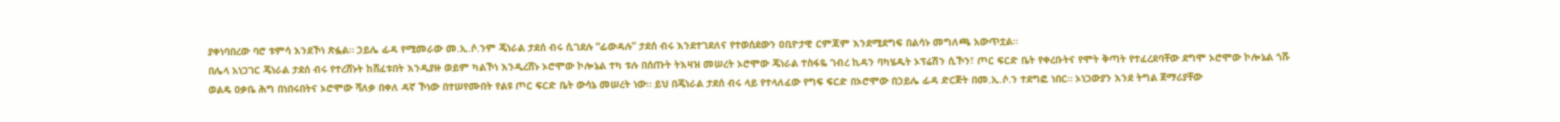ያቀነባበረው ባሮ ቱምሳ እንደኾነ ጽፏል። ኃይሌ ፊዳ የሚመራው መ.ኢ.ሶ.ንም ጄነራል ታደሰ ብሩ ሲገደሉ “ፊውዳሉ” ታደሰ ብሩ እንደተገደለና የተወሰደውን ዐቢዮታዊ ርምጃም እንደሚደግፍ በልሳኑ መግለጫ አውጥቷል።
በሌላ አነጋገር ጄነራል ታደሰ ብሩ የተረሸኑት ከሸፈቱበት እንዲያዙ ወይም ካልኾነ እንዲረሸኑ ኦሮሞው ኮሎኔል ተካ ቱሉ በሰጡት ትእዛዝ መሠረት ኦሮሞው ጄነራል ተስፋዬ ገብረ ኪዳን ባካሄዱት ኦፕሬሽን ሲኾን፣ ጦር ፍርድ ቤት የቀረቡትና የሞት ቅጣት የተፈረደባቸው ደግሞ ኦሮሞው ኮሎኔል ጎሹ ወልዴ ዐቃቤ ሕግ በነበሩበትና ኦሮሞው ሻለቃ በቀለ ዳኛ ኾነው በተሠየሙበት የልዩ ጦር ፍርድ ቤት ውሳኔ መሠረት ነው። ይህ በጄነራል ታደሰ ብሩ ላይ የተላለፈው የግፍ ፍርድ በኦሮሞው በኃይሌ ፊዳ ድርጅት በመ.ኢ.ሶ.ን ተደግፎ ነበር። ኦነጋውያን እንደ ትግል ጀማሪያቸው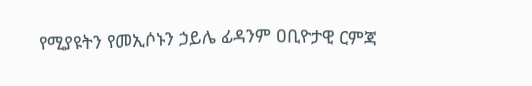የሚያዩትን የመኢሶኑን ኃይሌ ፊዳንም ዐቢዮታዊ ርምጃ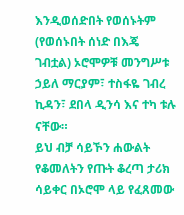እንዲወሰድበት የወሰኑትም (የወሰኑበት ሰነድ በእጄ ገብቷል) ኦሮሞዎቹ መንግሥቱ ኃይለ ማርያም፣ ተስፋዬ ገብረ ኪዳን፣ ደበላ ዲንሳ እና ተካ ቱሉ ናቸው።
ይህ ብቻ ሳይኾን ሐውልት የቆመለትን የጡት ቆረጣ ታሪክ ሳይቀር በኦሮሞ ላይ የፈጸመው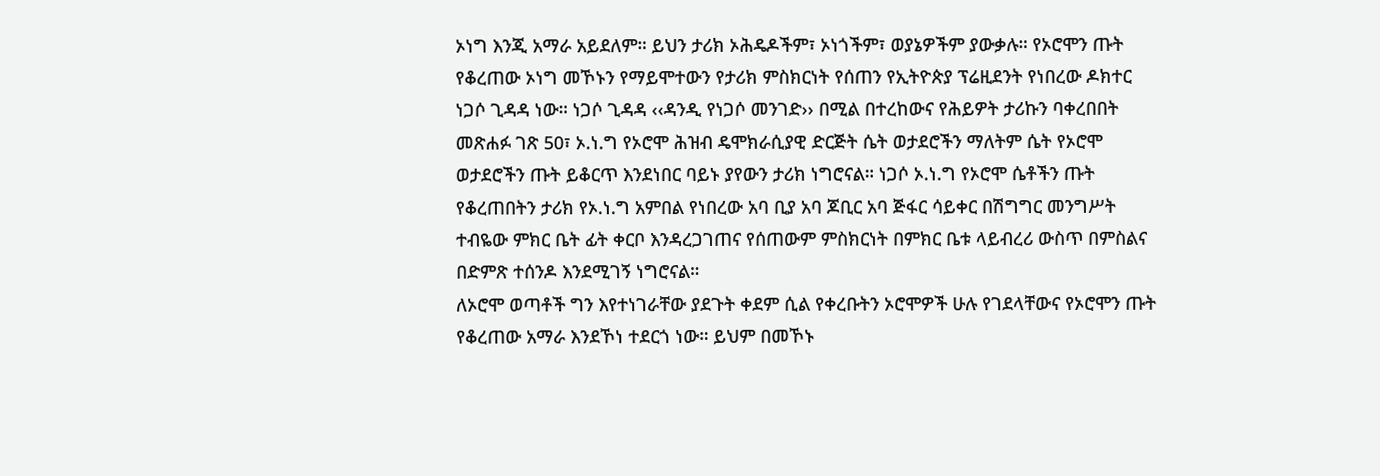ኦነግ እንጂ አማራ አይደለም። ይህን ታሪክ ኦሕዴዶችም፣ ኦነጎችም፣ ወያኔዎችም ያውቃሉ። የኦሮሞን ጡት የቆረጠው ኦነግ መኾኑን የማይሞተውን የታሪክ ምስክርነት የሰጠን የኢትዮጵያ ፕሬዚደንት የነበረው ዶክተር ነጋሶ ጊዳዳ ነው። ነጋሶ ጊዳዳ ‹‹ዳንዲ የነጋሶ መንገድ›› በሚል በተረከውና የሕይዎት ታሪኩን ባቀረበበት መጽሐፉ ገጽ 50፣ ኦ.ነ.ግ የኦሮሞ ሕዝብ ዴሞክራሲያዊ ድርጅት ሴት ወታደሮችን ማለትም ሴት የኦሮሞ ወታደሮችን ጡት ይቆርጥ እንደነበር ባይኑ ያየውን ታሪክ ነግሮናል። ነጋሶ ኦ.ነ.ግ የኦሮሞ ሴቶችን ጡት የቆረጠበትን ታሪክ የኦ.ነ.ግ አምበል የነበረው አባ ቢያ አባ ጆቢር አባ ጅፋር ሳይቀር በሽግግር መንግሥት ተብዬው ምክር ቤት ፊት ቀርቦ እንዳረጋገጠና የሰጠውም ምስክርነት በምክር ቤቱ ላይብረሪ ውስጥ በምስልና በድምጽ ተሰንዶ እንደሚገኝ ነግሮናል።
ለኦሮሞ ወጣቶች ግን እየተነገራቸው ያደጉት ቀደም ሲል የቀረቡትን ኦሮሞዎች ሁሉ የገደላቸውና የኦሮሞን ጡት የቆረጠው አማራ እንደኾነ ተደርጎ ነው። ይህም በመኾኑ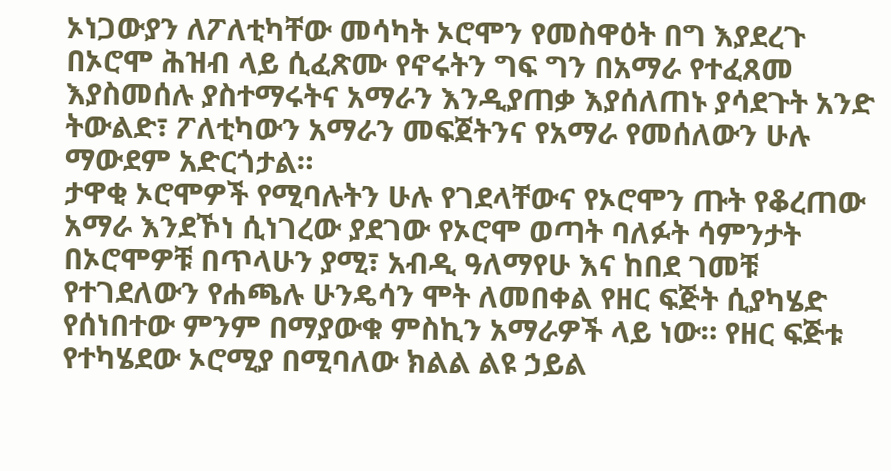ኦነጋውያን ለፖለቲካቸው መሳካት ኦሮሞን የመስዋዕት በግ እያደረጉ በኦሮሞ ሕዝብ ላይ ሲፈጽሙ የኖሩትን ግፍ ግን በአማራ የተፈጸመ እያስመሰሉ ያስተማሩትና አማራን እንዲያጠቃ እያሰለጠኑ ያሳደጉት አንድ ትውልድ፣ ፖለቲካውን አማራን መፍጀትንና የአማራ የመሰለውን ሁሉ ማውደም አድርጎታል።
ታዋቂ ኦሮሞዎች የሚባሉትን ሁሉ የገደላቸውና የኦሮሞን ጡት የቆረጠው አማራ እንደኾነ ሲነገረው ያደገው የኦሮሞ ወጣት ባለፉት ሳምንታት በኦሮሞዎቹ በጥላሁን ያሚ፣ አብዲ ዓለማየሁ እና ከበደ ገመቹ የተገደለውን የሐጫሉ ሁንዴሳን ሞት ለመበቀል የዘር ፍጅት ሲያካሄድ የሰነበተው ምንም በማያውቁ ምስኪን አማራዎች ላይ ነው። የዘር ፍጅቱ የተካሄደው ኦሮሚያ በሚባለው ክልል ልዩ ኃይል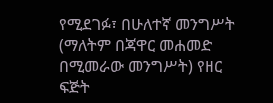የሚደገፉ፣ በሁለተኛ መንግሥት (ማለትም በጃዋር መሐመድ በሚመራው መንግሥት) የዘር ፍጅት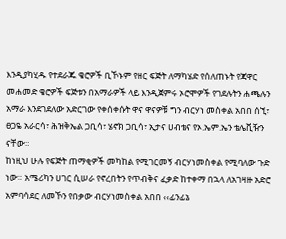እንዲያካሂዱ የተደራጁ ቄሮዎች ቢኾኑም የዘር ፍጅት ለማካሄድ የሰለጠኑት የጃዋር መሐመድ ቄሮዎች ፍጅቱን በአማራዎች ላይ እንዲጀምሩ ኦሮሞዎች የገደሉትን ሐጫሉን አማራ እንደገደለው አድርገው የቀሰቀሱት ዋና ዋናዎቹ ግን ብርሃነ መስቀል አበበ ሰኚ፣ ፀጋዬ አራርሳ፣ ሕዝቅኤል ጋቢሳ፣ ሄኖክ ጋቢሳ፣ ኢታና ሀብቴና የኦ.ኤም.ኤን ቴሌቪዥን ናቸው።
ከነዚህ ሁሉ የፍጅት ጠማቂዎች መካከል የሚገርመኝ ብርሃነመስቀል የሚባለው ጉድ ነው። አሜሪካን ሀገር ሲሠራ የኖረበትን የጥብቅና ፈቃድ ከተቀማ በኋላ ለአገዛዙ አድሮ አምባሳደር ለመኾን የበቃው ብርሃነመስቀል አበበ ‹‹ፊንፊኔ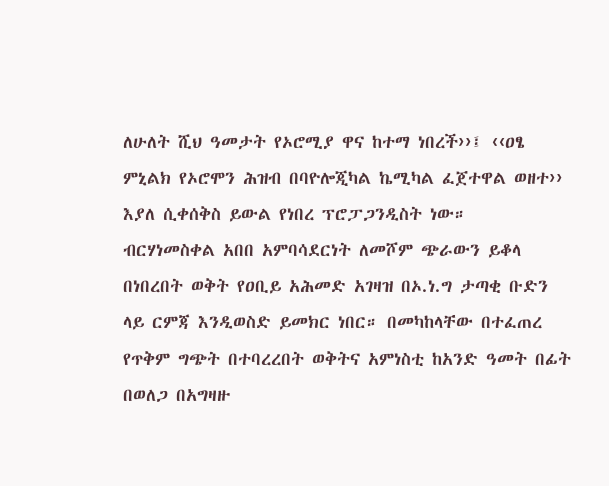ለሁለት ሺህ ዓመታት የኦሮሚያ ዋና ከተማ ነበረች››፤ ‹‹ዐፄ ምኒልክ የኦሮሞን ሕዝብ በባዮሎጂካል ኬሚካል ፈጀተዋል ወዘተ›› እያለ ሲቀሰቅስ ይውል የነበረ ፕሮፓጋንዲስት ነው።
ብርሃነመስቀል አበበ አምባሳደርነት ለመሾም ጭራውን ይቆላ በነበረበት ወቅት የዐቢይ አሕመድ አገዛዝ በኦ.ነ.ግ ታጣቂ ቡድን ላይ ርምጃ እንዲወስድ ይመክር ነበር። በመካከላቸው በተፈጠረ የጥቅም ግጭት በተባረረበት ወቅትና አምነስቲ ከአንድ ዓመት በፊት በወለጋ በአግዛዙ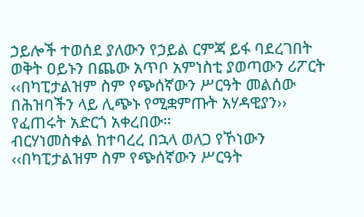ኃይሎች ተወሰደ ያለውን የኃይል ርምጃ ይፋ ባደረገበት ወቅት ዐይኑን በጨው አጥቦ አምነስቲ ያወጣውን ሪፖርት ‹‹በካፒታልዝም ስም የጭሰኛውን ሥርዓት መልሰው በሕዝባችን ላይ ሊጭኑ የሚቋምጡት አሃዳዊያን›› የፈጠሩት አድርጎ አቀረበው።
ብርሃነመስቀል ከተባረረ በኋላ ወለጋ የኾነውን ‹‹በካፒታልዝም ስም የጭሰኛውን ሥርዓት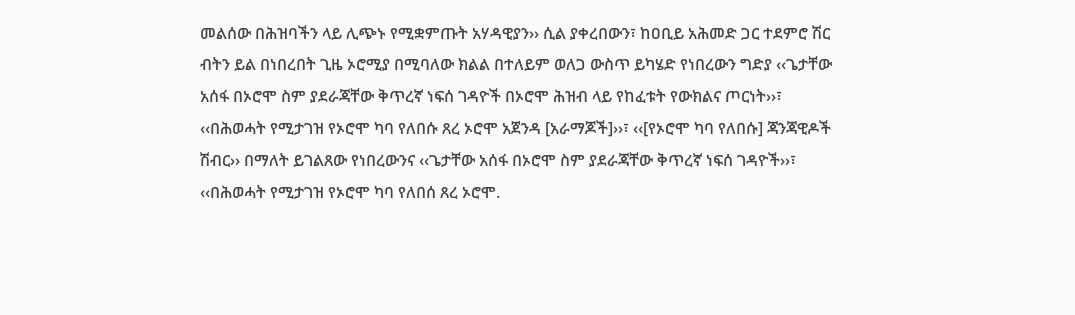መልሰው በሕዝባችን ላይ ሊጭኑ የሚቋምጡት አሃዳዊያን›› ሲል ያቀረበውን፣ ከዐቢይ አሕመድ ጋር ተደምሮ ሽር ብትን ይል በነበረበት ጊዜ ኦሮሚያ በሚባለው ክልል በተለይም ወለጋ ውስጥ ይካሄድ የነበረውን ግድያ ‹‹ጌታቸው አሰፋ በኦሮሞ ስም ያደራጃቸው ቅጥረኛ ነፍሰ ገዳዮች በኦሮሞ ሕዝብ ላይ የከፈቱት የውክልና ጦርነት››፣ ‹‹በሕወሓት የሚታገዝ የኦሮሞ ካባ የለበሱ ጸረ ኦሮሞ አጀንዳ [አራማጆች]››፣ ‹‹[የኦሮሞ ካባ የለበሱ] ጃንጃዊዶች ሽብር›› በማለት ይገልጸው የነበረውንና ‹‹ጌታቸው አሰፋ በኦሮሞ ስም ያደራጃቸው ቅጥረኛ ነፍሰ ገዳዮች››፣ ‹‹በሕወሓት የሚታገዝ የኦሮሞ ካባ የለበሰ ጸረ ኦሮሞ.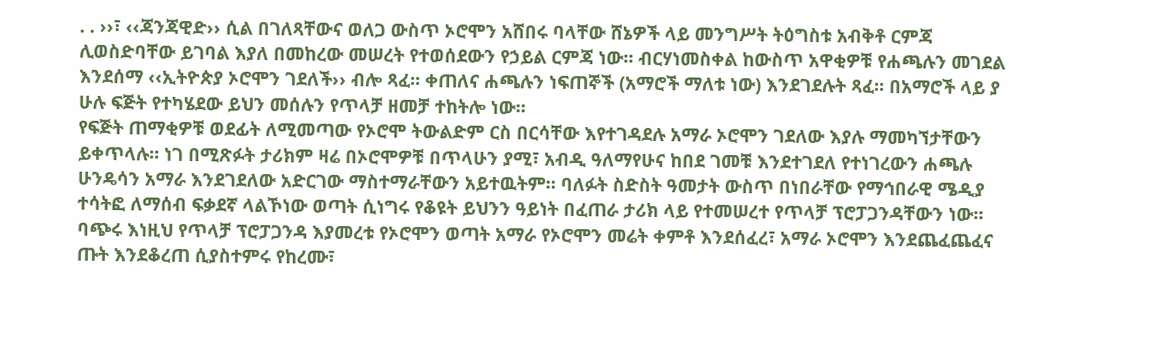. . ››፣ ‹‹ጃንጃዊድ›› ሲል በገለጻቸውና ወለጋ ውስጥ ኦሮሞን አሸበሩ ባላቸው ሸኔዎች ላይ መንግሥት ትዕግስቱ አብቅቶ ርምጃ ሊወስድባቸው ይገባል እያለ በመከረው መሠረት የተወሰደውን የኃይል ርምጃ ነው። ብርሃነመስቀል ከውስጥ አዋቂዎቹ የሐጫሉን መገደል እንደሰማ ‹‹ኢትዮጵያ ኦሮሞን ገደለች›› ብሎ ጻፈ። ቀጠለና ሐጫሉን ነፍጠኞች (አማሮች ማለቱ ነው) እንደገደሉት ጻፈ። በአማሮች ላይ ያ ሁሉ ፍጅት የተካሄደው ይህን መሰሉን የጥላቻ ዘመቻ ተከትሎ ነው።
የፍጅት ጠማቂዎቹ ወደፊት ለሚመጣው የኦሮሞ ትውልድም ርስ በርሳቸው እየተገዳደሉ አማራ ኦሮሞን ገደለው እያሉ ማመካኘታቸውን ይቀጥላሉ። ነገ በሚጽፉት ታሪክም ዛሬ በኦሮሞዎቹ በጥላሁን ያሚ፣ አብዲ ዓለማየሁና ከበደ ገመቹ እንደተገደለ የተነገረውን ሐጫሉ ሁንዴሳን አማራ እንደገደለው አድርገው ማስተማራቸውን አይተዉትም። ባለፉት ስድስት ዓመታት ውስጥ በነበራቸው የማኅበራዊ ሜዲያ ተሳትፎ ለማሰብ ፍቃደኛ ላልኾነው ወጣት ሲነግሩ የቆዩት ይህንን ዓይነት በፈጠራ ታሪክ ላይ የተመሠረተ የጥላቻ ፕሮፓጋንዳቸውን ነው።
ባጭሩ እነዚህ የጥላቻ ፕሮፓጋንዳ እያመረቱ የኦሮሞን ወጣት አማራ የኦሮሞን መሬት ቀምቶ እንደሰፈረ፣ አማራ ኦሮሞን እንደጨፈጨፈና ጡት እንደቆረጠ ሲያስተምሩ የከረሙ፣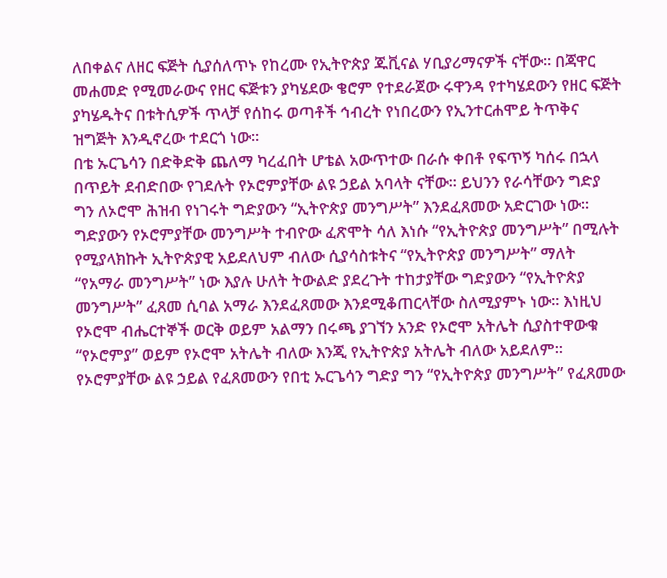ለበቀልና ለዘር ፍጅት ሲያሰለጥኑ የከረሙ የኢትዮጵያ ጁቪናል ሃቢያሪማናዎች ናቸው። በጃዋር መሐመድ የሚመራውና የዘር ፍጅቱን ያካሄደው ቄሮም የተደራጀው ሩዋንዳ የተካሄደውን የዘር ፍጅት ያካሄዱትና በቱትሲዎች ጥላቻ የሰከሩ ወጣቶች ኅብረት የነበረውን የኢንተርሐሞይ ትጥቅና ዝግጅት እንዲኖረው ተደርጎ ነው።
በቴ ኡርጌሳን በድቅድቅ ጨለማ ካረፈበት ሆቴል አውጥተው በራሱ ቀበቶ የፍጥኝ ካሰሩ በኋላ በጥይት ደብድበው የገደሉት የኦሮምያቸው ልዩ ኃይል አባላት ናቸው። ይህንን የራሳቸውን ግድያ ግን ለኦሮሞ ሕዝብ የነገሩት ግድያውን “ኢትዮጵያ መንግሥት” እንደፈጸመው አድርገው ነው። ግድያውን የኦሮምያቸው መንግሥት ተብዮው ፈጽሞት ሳለ እነሱ “የኢትዮጵያ መንግሥት” በሚሉት የሚያላክኩት ኢትዮጵያዊ አይደለህም ብለው ሲያሳስቱትና “የኢትዮጵያ መንግሥት” ማለት “የአማራ መንግሥት” ነው እያሉ ሁለት ትውልድ ያደረጉት ተከታያቸው ግድያውን “የኢትዮጵያ መንግሥት” ፈጸመ ሲባል አማራ እንደፈጸመው እንደሚቆጠርላቸው ስለሚያምኑ ነው። እነዚህ የኦሮሞ ብሔርተኞች ወርቅ ወይም አልማን በሩጫ ያገኘን አንድ የኦሮሞ አትሌት ሲያስተዋውቁ “የኦሮምያ” ወይም የኦሮሞ አትሌት ብለው እንጂ የኢትዮጵያ አትሌት ብለው አይደለም። የኦሮምያቸው ልዩ ኃይል የፈጸመውን የበቲ ኡርጌሳን ግድያ ግን “የኢትዮጵያ መንግሥት” የፈጸመው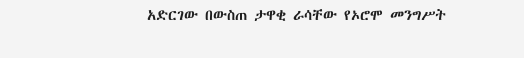አድርገው በውስጠ ታዋቂ ራሳቸው የኦሮሞ መንግሥት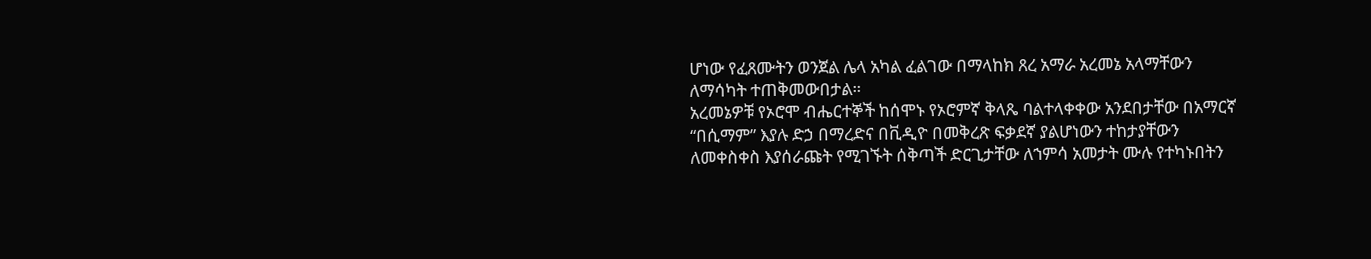ሆነው የፈጸሙትን ወንጀል ሌላ አካል ፈልገው በማላከክ ጸረ አማራ አረመኔ አላማቸውን ለማሳካት ተጠቅመውበታል።
አረመኔዎቹ የኦሮሞ ብሔርተኞች ከሰሞኑ የኦሮምኛ ቅላጼ ባልተላቀቀው አንደበታቸው በአማርኛ “በሲማም” እያሉ ድኃ በማረድና በቪዲዮ በመቅረጽ ፍቃደኛ ያልሆነውን ተከታያቸውን ለመቀስቀስ እያሰራጩት የሚገኙት ሰቅጣች ድርጊታቸው ለኀምሳ አመታት ሙሉ የተካኑበትን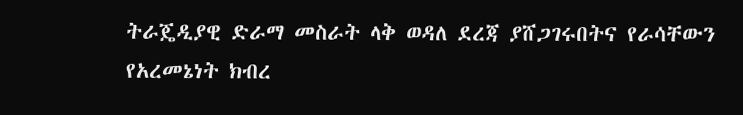ትራጄዲያዊ ድራማ መስራት ላቅ ወዳለ ደረጃ ያሸጋገሩበትና የራሳቸውን የአረመኔነት ክብረ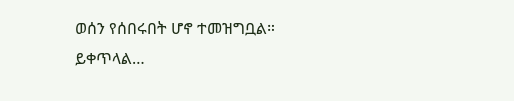ወሰን የሰበሩበት ሆኖ ተመዝግቧል።
ይቀጥላል…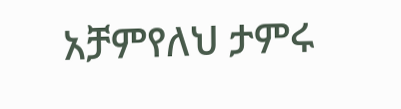አቻምየለህ ታምሩ